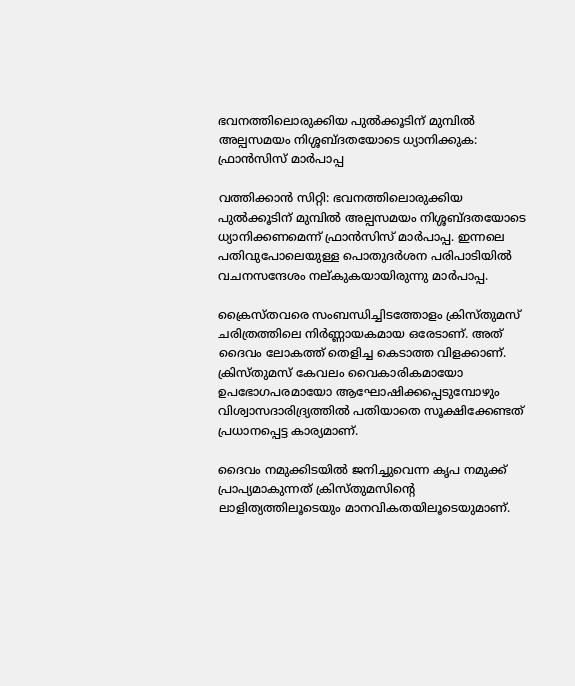ഭവനത്തിലൊരുക്കിയ പുല്‍ക്കൂടിന് മുമ്പില്‍ അല്പസമയം നിശ്ശബ്ദതയോടെ ധ്യാനിക്കുക: ഫ്രാന്‍സിസ് മാര്‍പാപ്പ

വത്തിക്കാന്‍ സിറ്റി: ഭവനത്തിലൊരുക്കിയ പുല്‍ക്കൂടിന് മുമ്പില്‍ അല്പസമയം നിശ്ശബ്ദതയോടെ ധ്യാനിക്കണമെന്ന് ഫ്രാന്‍സിസ് മാര്‍പാപ്പ. ഇന്നലെ പതിവുപോലെയുള്ള പൊതുദര്‍ശന പരിപാടിയില്‍ വചനസന്ദേശം നല്കുകയായിരുന്നു മാര്‍പാപ്പ.

ക്രൈസ്തവരെ സംബന്ധിച്ചിടത്തോളം ക്രിസ്തുമസ് ചരിത്രത്തിലെ നിര്‍ണ്ണായകമായ ഒരേടാണ്. അത് ദൈവം ലോകത്ത് തെളിച്ച കെടാത്ത വിളക്കാണ്. ക്രിസ്തുമസ് കേവലം വൈകാരികമായോ ഉപഭോഗപരമായോ ആഘോഷിക്കപ്പെടുമ്പോഴും വിശ്വാസദാരിദ്ര്യത്തില്‍ പതിയാതെ സൂക്ഷിക്കേണ്ടത് പ്രധാനപ്പെട്ട കാര്യമാണ്.

ദൈവം നമുക്കിടയില്‍ ജനിച്ചുവെന്ന കൃപ നമുക്ക് പ്രാപ്യമാകുന്നത് ക്രിസ്തുമസിന്റെ ലാളിത്യത്തിലൂടെയും മാനവികതയിലൂടെയുമാണ്.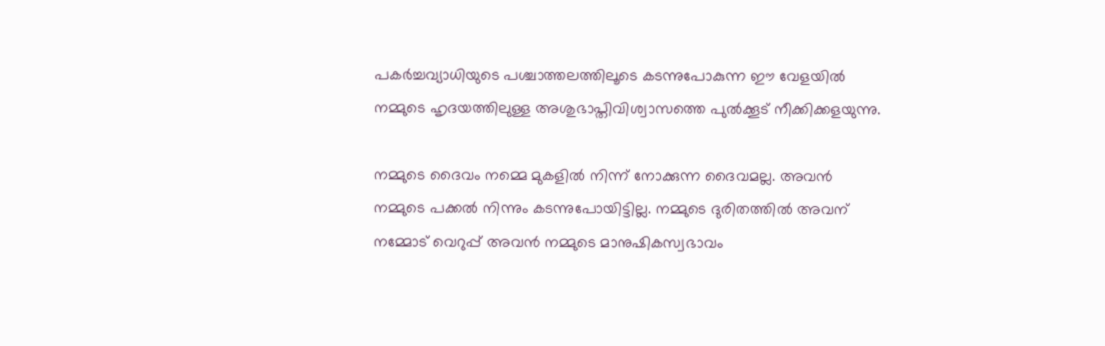പകര്‍ച്ചവ്യാധിയുടെ പശ്ചാത്തലത്തിലൂടെ കടന്നുപോകുന്ന ഈ വേളയില്‍ നമ്മുടെ ഹൃദയത്തിലുള്ള അശുഭാപ്തിവിശ്വാസത്തെ പുല്‍ക്കൂട് നീക്കിക്കളയുന്നു.

നമ്മുടെ ദൈവം നമ്മെ മുകളില്‍ നിന്ന് നോക്കുന്ന ദൈവമല്ല. അവന്‍ നമ്മുടെ പക്കല്‍ നിന്നും കടന്നുപോയിട്ടില്ല. നമ്മുടെ ദുരിതത്തില്‍ അവന് നമ്മോട് വെറുപ്പ് അവന്‍ നമ്മുടെ മാനുഷികസ്വഭാവം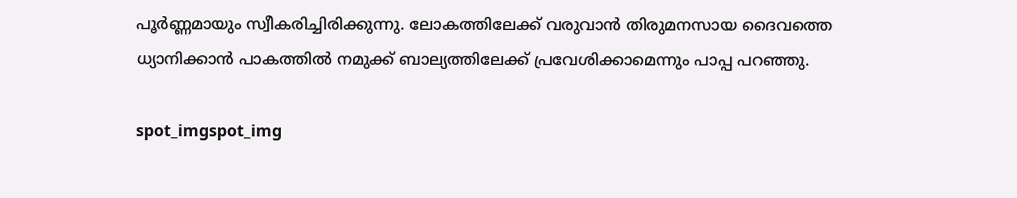പൂര്‍ണ്ണമായും സ്വീകരിച്ചിരിക്കുന്നു. ലോകത്തിലേക്ക് വരുവാന്‍ തിരുമനസായ ദൈവത്തെ ധ്യാനിക്കാന്‍ പാകത്തില്‍ നമുക്ക് ബാല്യത്തിലേക്ക് പ്രവേശിക്കാമെന്നും പാപ്പ പറഞ്ഞു.

spot_imgspot_img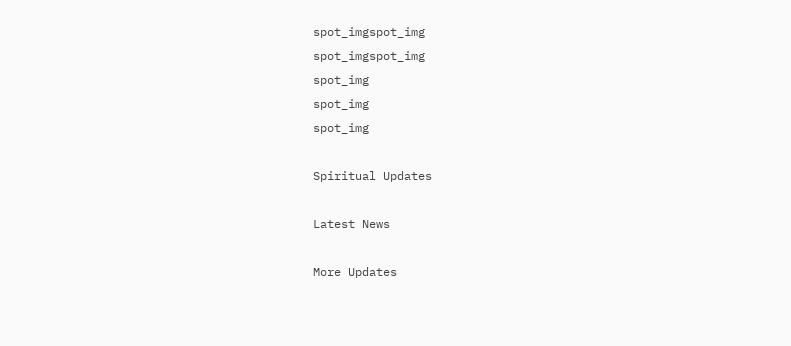spot_imgspot_img
spot_imgspot_img
spot_img
spot_img
spot_img

Spiritual Updates

Latest News

More Updates